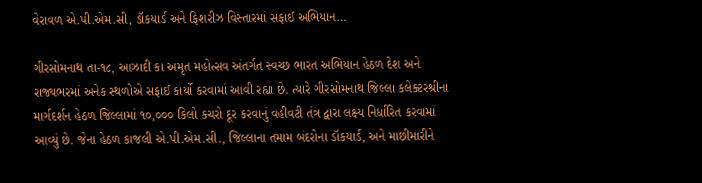વેરાવળ એ.પી.એમ.સી, ડૉકયાર્ડ અને ફિશરીઝ વિસ્તારમાં સફાઈ અભિયાન…

ગીરસોમનાથ તા-૧૮, આઝાદી કા અમૃત મહોત્સવ અંતર્ગત સ્વચ્છ ભારત અભિયાન હેઠળ દેશ અને રાજ્યભરમાં અનેક સ્થળોએ સફાઈ કાર્યો કરવામાં આવી રહ્યા છે. ત્યારે ગીરસોમનાથ જિલ્લા કલેક્ટરશ્રીના માર્ગદર્શન હેઠળ જિલ્લામાં ૧૦,૦૦૦ કિલો કચરો દૂર કરવાનું વહીવટી તંત્ર દ્વારા લક્ષ્ય નિર્ધારિત કરવામાં આવ્યું છે. જેના હેઠળ કાજલી એ.પી.એમ.સી., જિલ્લાના તમામ બંદરોના ડૉકયાર્ડ, અને માછીમારીને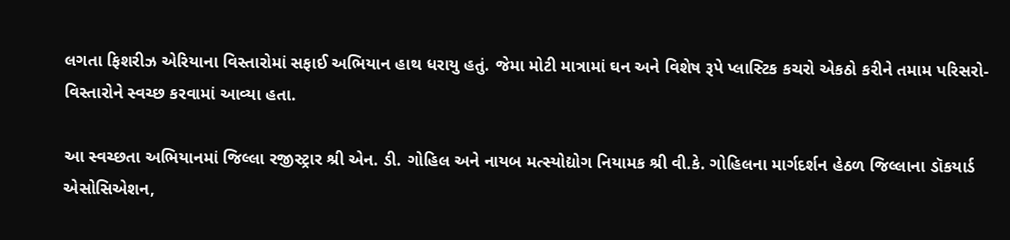લગતા ફિશરીઝ એરિયાના વિસ્તારોમાં સફાઈ અભિયાન હાથ ધરાયુ હતું. જેમા મોટી માત્રામાં ઘન અને વિશેષ રૂપે પ્લાસ્ટિક કચરો એકઠો કરીને તમામ પરિસરો-વિસ્તારોને સ્વચ્છ કરવામાં આવ્યા હતા.

આ સ્વચ્છતા અભિયાનમાં જિલ્લા રજીસ્ટ્રાર શ્રી એન. ડી. ગોહિલ અને નાયબ મત્સ્યોદ્યોગ નિયામક શ્રી વી.કે. ગોહિલના માર્ગદર્શન હેઠળ જિલ્લાના ડૉકયાર્ડ એસોસિએશન,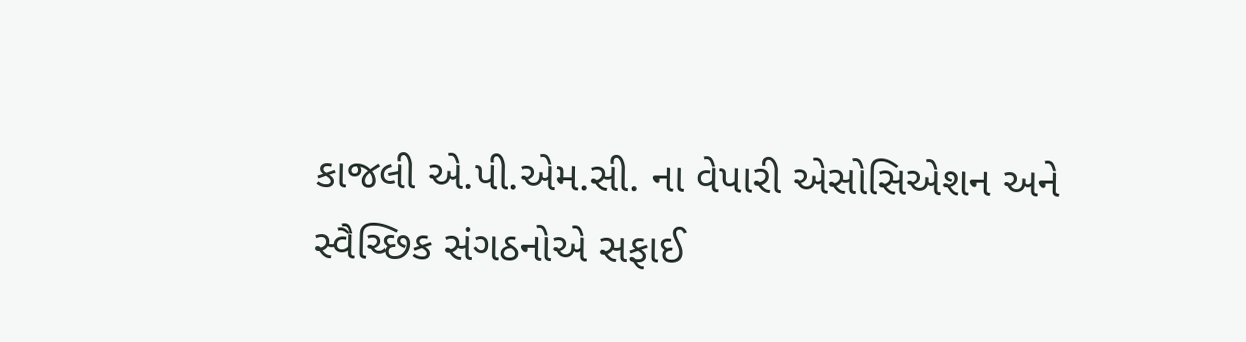કાજલી એ.પી.એમ.સી. ના વેપારી એસોસિએશન અને સ્વૈચ્છિક સંગઠનોએ સફાઈ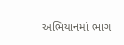અભિયાનમાં ભાગ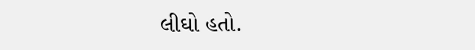લીઘો હતો.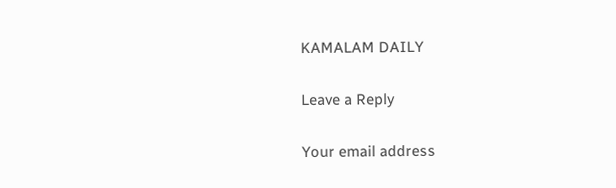KAMALAM DAILY

Leave a Reply

Your email address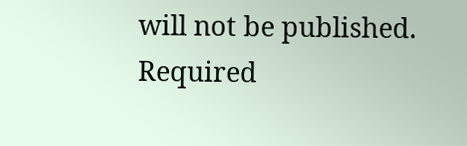will not be published. Required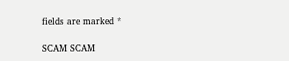fields are marked *

SCAM SCAM